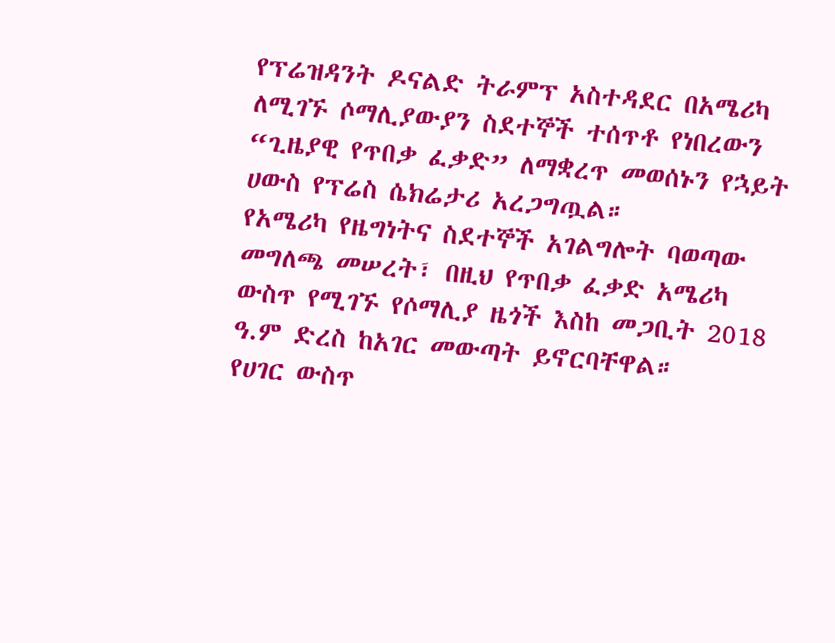የፕሬዝዳንት ዶናልድ ትራምፕ አስተዳደር በአሜሪካ ለሚገኙ ሶማሊያውያን ስደተኞች ተሰጥቶ የነበረውን “ጊዜያዊ የጥበቃ ፈቃድ” ለማቋረጥ መወሰኑን የኋይት ሀውስ የፕሬስ ሴክሬታሪ አረጋግጧል።
የአሜሪካ የዜግነትና ስደተኞች አገልግሎት ባወጣው መግለጫ መሠረት፣ በዚህ የጥበቃ ፈቃድ አሜሪካ ውስጥ የሚገኙ የሶማሊያ ዜጎች እስከ መጋቢት 2018 ዓ.ም ድረስ ከአገር መውጣት ይኖርባቸዋል።
የሀገር ውስጥ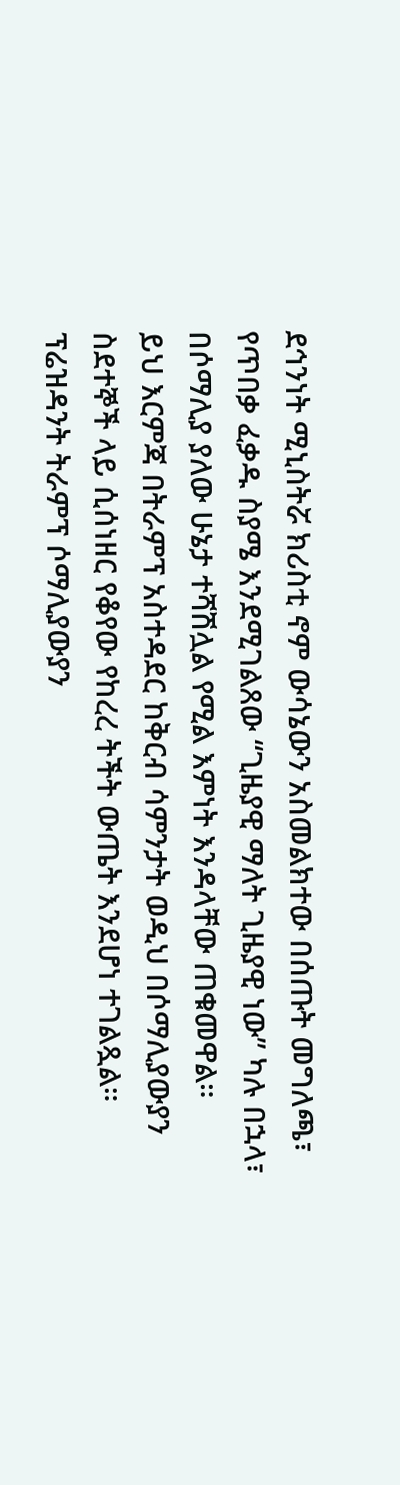ደኅንነት ሚኒስትሯ ክሪስቲ ኖም ውሳኔውን አስመልክተው በሰጡት መግለጫ፣ የጥበቃ ፈቃዱ ስያሜ እንደሚገልጸው “ጊዜያዊ ማለት ጊዜያዊ ነው” ካሉ በኋላ፣ በሶማሊያ ያለው ሁኔታ ተሻሽሏል የሚል እምነት እንዳላቸው ጠቁመዋል።
ይህ እርምጃ በትራምፕ አስተዳደር ከቅርብ ሳምንታት ወዲህ በሶማሊያውያን ስደተኞች ላይ ሲሰነዘር የቆየው የከረረ ትችት ውጤት እንደሆነ ተገልጿል። ፕሬዝዳንት ትራምፕ ሶማሊያውያን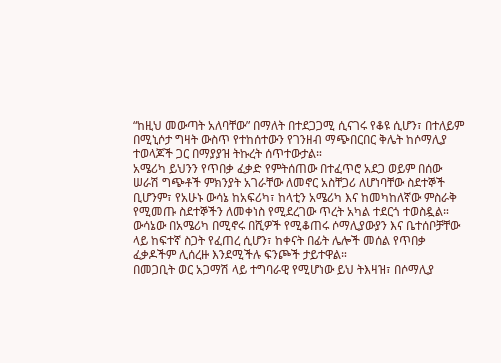“ከዚህ መውጣት አለባቸው” በማለት በተደጋጋሚ ሲናገሩ የቆዩ ሲሆን፣ በተለይም በሚኒሶታ ግዛት ውስጥ የተከሰተውን የገንዘብ ማጭበርበር ቅሌት ከሶማሊያ ተወላጆች ጋር በማያያዝ ትኩረት ሰጥተውታል።
አሜሪካ ይህንን የጥበቃ ፈቃድ የምትሰጠው በተፈጥሮ አደጋ ወይም በሰው ሠራሽ ግጭቶች ምክንያት አገራቸው ለመኖር አስቸጋሪ ለሆነባቸው ስደተኞች ቢሆንም፣ የአሁኑ ውሳኔ ከአፍሪካ፣ ከላቲን አሜሪካ እና ከመካከለኛው ምስራቅ የሚመጡ ስደተኞችን ለመቀነስ የሚደረገው ጥረት አካል ተደርጎ ተወስዷል።
ውሳኔው በአሜሪካ በሚኖሩ በሺዎች የሚቆጠሩ ሶማሊያውያን እና ቤተሰቦቻቸው ላይ ከፍተኛ ስጋት የፈጠረ ሲሆን፣ ከቀናት በፊት ሌሎች መሰል የጥበቃ ፈቃዶችም ሊሰረዙ እንደሚችሉ ፍንጮች ታይተዋል።
በመጋቢት ወር አጋማሽ ላይ ተግባራዊ የሚሆነው ይህ ትእዛዝ፣ በሶማሊያ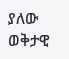ያለው ወቅታዊ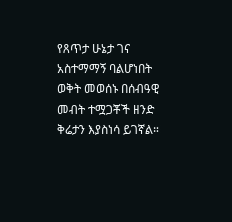የጸጥታ ሁኔታ ገና አስተማማኝ ባልሆነበት ወቅት መወሰኑ በሰብዓዊ መብት ተሟጋቾች ዘንድ ቅሬታን እያስነሳ ይገኛል።